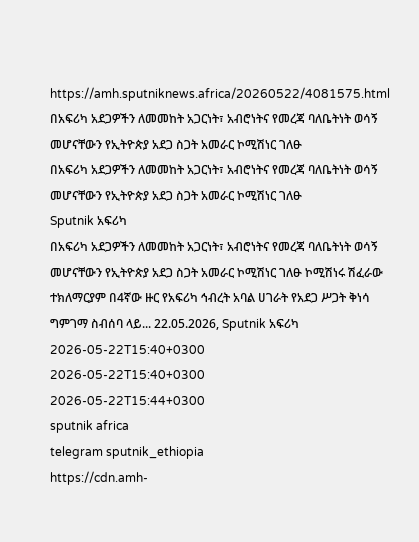https://amh.sputniknews.africa/20260522/4081575.html
በአፍሪካ አደጋዎችን ለመመከት አጋርነት፣ አብሮነትና የመረጃ ባለቤትነት ወሳኝ መሆናቸውን የኢትዮጵያ አደጋ ስጋት አመራር ኮሚሽነር ገለፁ
በአፍሪካ አደጋዎችን ለመመከት አጋርነት፣ አብሮነትና የመረጃ ባለቤትነት ወሳኝ መሆናቸውን የኢትዮጵያ አደጋ ስጋት አመራር ኮሚሽነር ገለፁ
Sputnik አፍሪካ
በአፍሪካ አደጋዎችን ለመመከት አጋርነት፣ አብሮነትና የመረጃ ባለቤትነት ወሳኝ መሆናቸውን የኢትዮጵያ አደጋ ስጋት አመራር ኮሚሽነር ገለፁ ኮሚሽነሩ ሽፈራው ተክለማርያም በ4ኛው ዙር የአፍሪካ ኅብረት አባል ሀገራት የአደጋ ሥጋት ቅነሳ ግምገማ ስብሰባ ላይ... 22.05.2026, Sputnik አፍሪካ
2026-05-22T15:40+0300
2026-05-22T15:40+0300
2026-05-22T15:44+0300
sputnik africa
telegram sputnik_ethiopia
https://cdn.amh-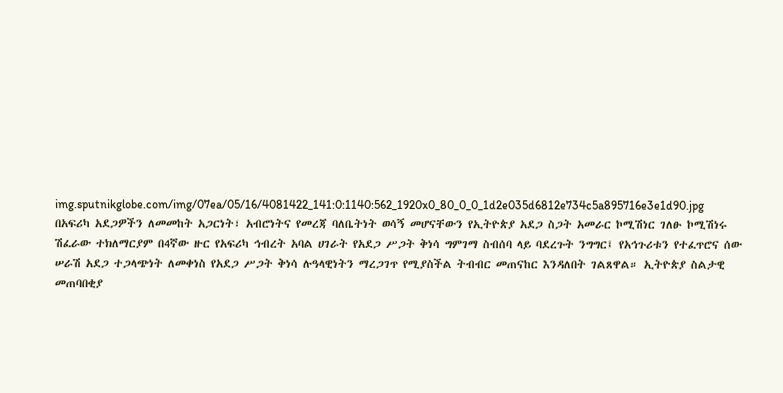img.sputnikglobe.com/img/07ea/05/16/4081422_141:0:1140:562_1920x0_80_0_0_1d2e035d6812e734c5a895716e3e1d90.jpg
በአፍሪካ አደጋዎችን ለመመከት አጋርነት፣ አብሮነትና የመረጃ ባለቤትነት ወሳኝ መሆናቸውን የኢትዮጵያ አደጋ ስጋት አመራር ኮሚሽነር ገለፁ ኮሚሽነሩ ሽፈራው ተክለማርያም በ4ኛው ዙር የአፍሪካ ኅብረት አባል ሀገራት የአደጋ ሥጋት ቅነሳ ግምገማ ስብሰባ ላይ ባደረጉት ንግግር፤ የአኅጉሪቱን የተፈጥሮና ሰው ሠራሽ አደጋ ተጋላጭነት ለመቀነስ የአደጋ ሥጋት ቅነሳ ሉዓላዊነትን ማረጋገጥ የሚያስችል ትብብር መጠናከር እንዳለበት ገልጸዋል። ኢትዮጵያ ስልታዊ መጠባበቂያ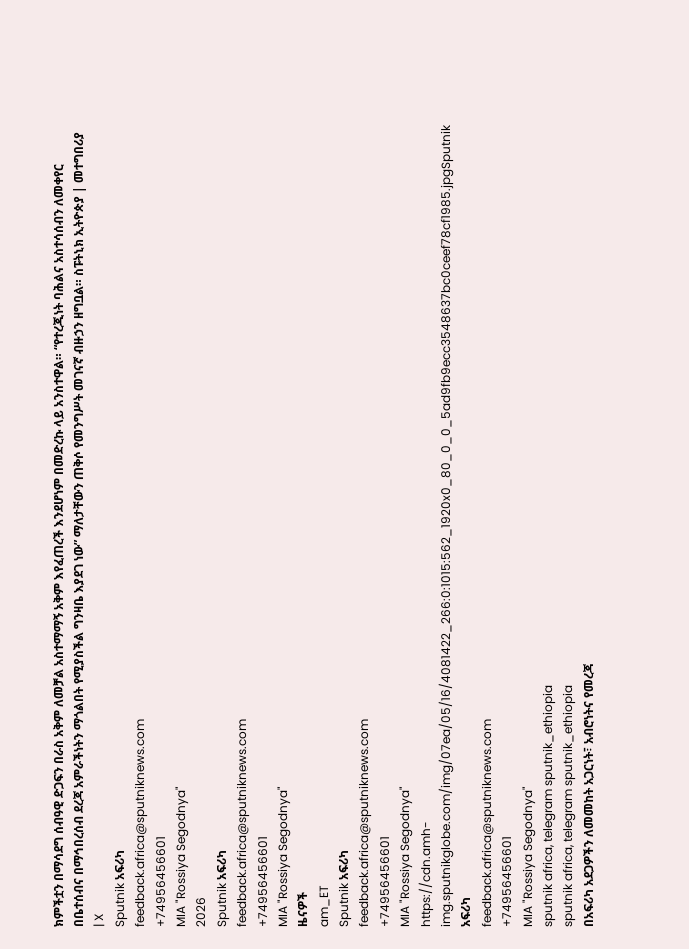ክምችቷን በማሳደግ ሰብዓዊ ድጋፍን በራስ አቅም ለመቻል አስተማማኝ አቅም እየፈጠረች እንደሆነም በመድረኩ ላይ አንስተዋል። “የተረጂነት ባሕልና አስተሳሰብን ለመቀየር በቤተሰብና በማኅበረሰብ ደረጃ አምራችነትን ማጎልበት የሚያስችል ግንዛቤ እያደገ ነው” ማለታቸውን ጠቅሶ የመንግሥት መገናኛ ብዙኃን ዘግቧል። ስፑትኒክ ኢትዮጵያ | መተግበሪያ | X
Sputnik አፍሪካ
feedback.africa@sputniknews.com
+74956456601
MIA "Rossiya Segodnya"
2026
Sputnik አፍሪካ
feedback.africa@sputniknews.com
+74956456601
MIA "Rossiya Segodnya"
ዜናዎች
am_ET
Sputnik አፍሪካ
feedback.africa@sputniknews.com
+74956456601
MIA "Rossiya Segodnya"
https://cdn.amh-img.sputnikglobe.com/img/07ea/05/16/4081422_266:0:1015:562_1920x0_80_0_0_5ad9fb9ecc3548637bc0ceef78cf1985.jpgSputnik አፍሪካ
feedback.africa@sputniknews.com
+74956456601
MIA "Rossiya Segodnya"
sputnik africa, telegram sputnik_ethiopia
sputnik africa, telegram sputnik_ethiopia
በአፍሪካ አደጋዎችን ለመመከት አጋርነት፣ አብሮነትና የመረጃ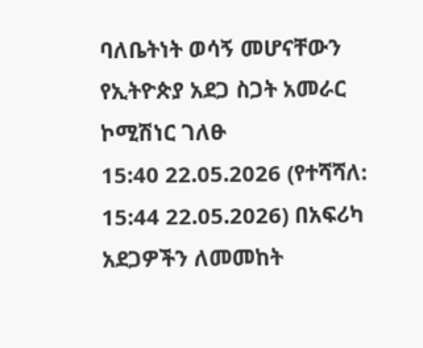ባለቤትነት ወሳኝ መሆናቸውን የኢትዮጵያ አደጋ ስጋት አመራር ኮሚሽነር ገለፁ
15:40 22.05.2026 (የተሻሻለ: 15:44 22.05.2026) በአፍሪካ አደጋዎችን ለመመከት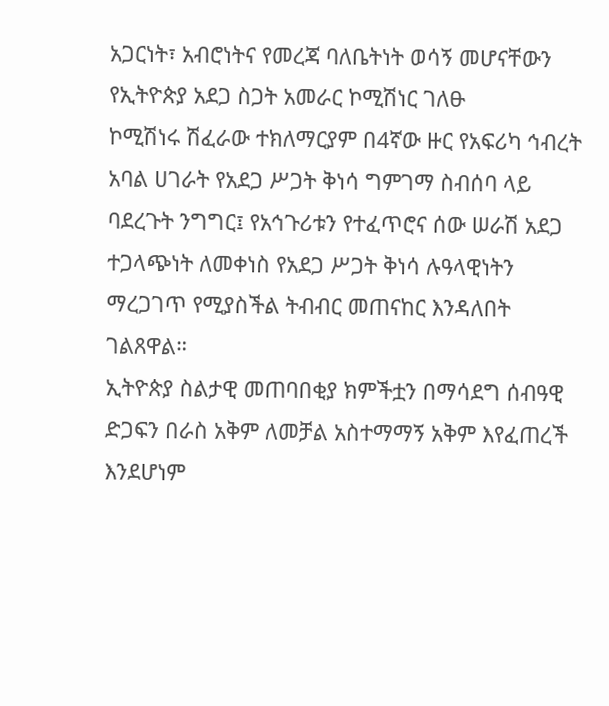አጋርነት፣ አብሮነትና የመረጃ ባለቤትነት ወሳኝ መሆናቸውን የኢትዮጵያ አደጋ ስጋት አመራር ኮሚሽነር ገለፁ
ኮሚሽነሩ ሽፈራው ተክለማርያም በ4ኛው ዙር የአፍሪካ ኅብረት አባል ሀገራት የአደጋ ሥጋት ቅነሳ ግምገማ ስብሰባ ላይ ባደረጉት ንግግር፤ የአኅጉሪቱን የተፈጥሮና ሰው ሠራሽ አደጋ ተጋላጭነት ለመቀነስ የአደጋ ሥጋት ቅነሳ ሉዓላዊነትን ማረጋገጥ የሚያስችል ትብብር መጠናከር እንዳለበት ገልጸዋል።
ኢትዮጵያ ስልታዊ መጠባበቂያ ክምችቷን በማሳደግ ሰብዓዊ ድጋፍን በራስ አቅም ለመቻል አስተማማኝ አቅም እየፈጠረች እንደሆነም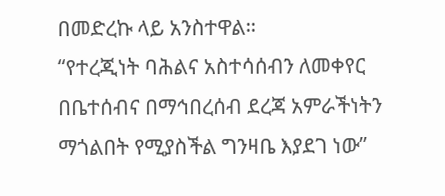በመድረኩ ላይ አንስተዋል።
“የተረጂነት ባሕልና አስተሳሰብን ለመቀየር በቤተሰብና በማኅበረሰብ ደረጃ አምራችነትን ማጎልበት የሚያስችል ግንዛቤ እያደገ ነው”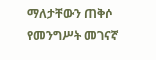ማለታቸውን ጠቅሶ የመንግሥት መገናኛ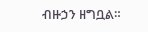ብዙኃን ዘግቧል።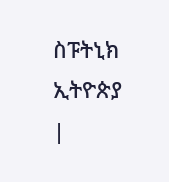ስፑትኒክ ኢትዮጵያ |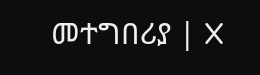መተግበሪያ | X